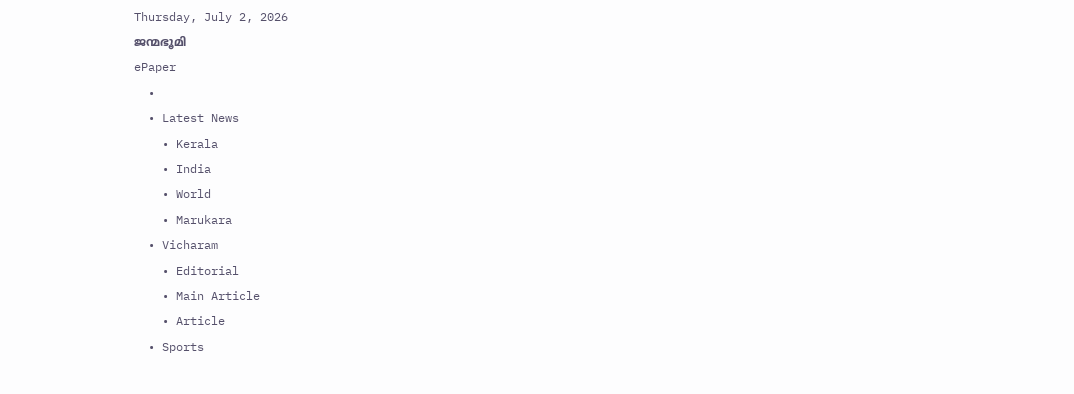Thursday, July 2, 2026
ജന്മഭൂമി
ePaper
  •
  • Latest News
    • Kerala
    • India
    • World
    • Marukara
  • Vicharam
    • Editorial
    • Main Article
    • Article
  • Sports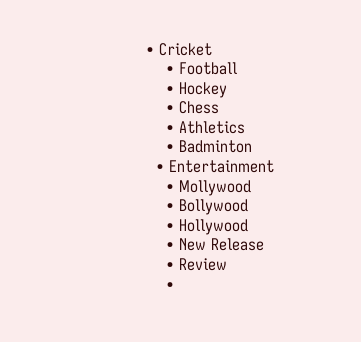• Cricket
    • Football
    • Hockey
    • Chess
    • Athletics
    • Badminton
  • Entertainment
    • Mollywood
    • Bollywood
    • Hollywood
    • New Release
    • Review
    •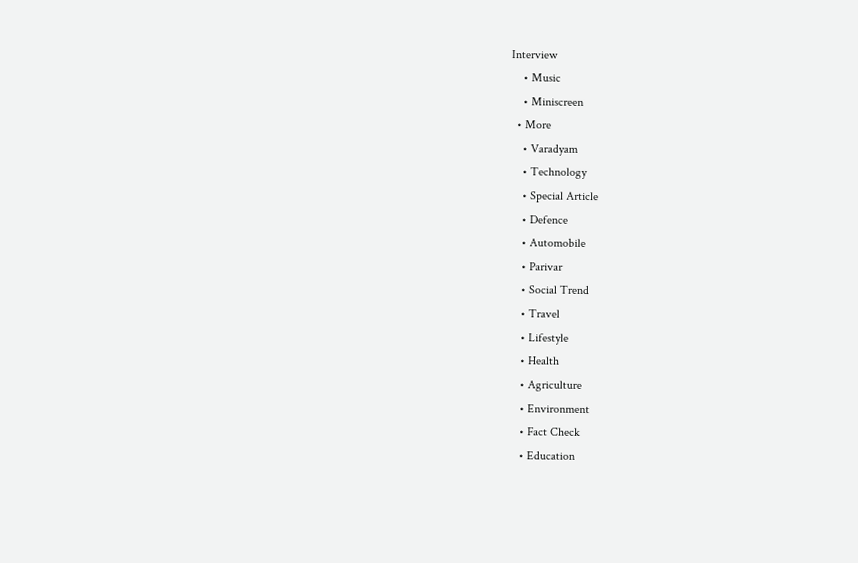Interview
    • Music
    • Miniscreen
  • More
    • Varadyam
    • Technology
    • Special Article
    • Defence
    • Automobile
    • Parivar
    • Social Trend
    • Travel
    • Lifestyle
    • Health
    • Agriculture
    • Environment
    • Fact Check
    • Education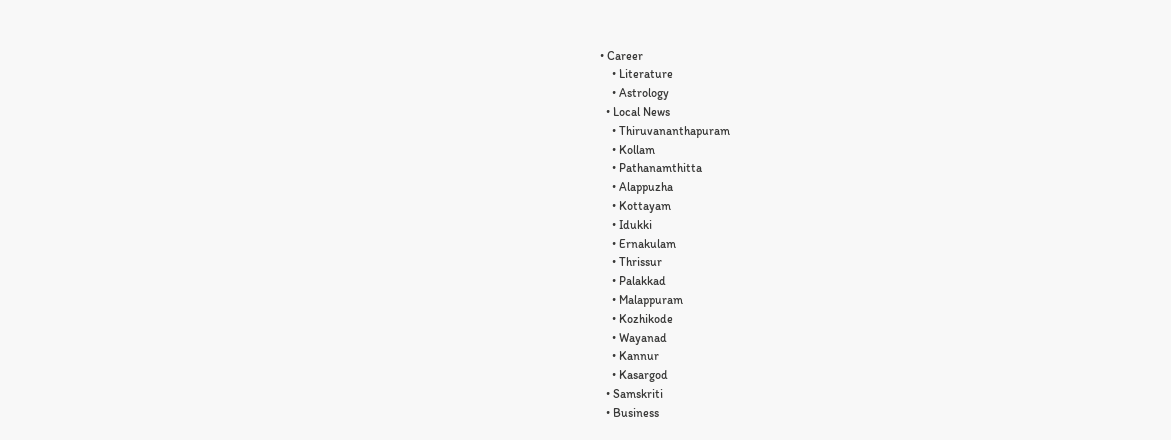• Career
    • Literature
    • Astrology
  • Local News
    • Thiruvananthapuram
    • Kollam
    • Pathanamthitta
    • Alappuzha
    • Kottayam
    • Idukki
    • Ernakulam
    • Thrissur
    • Palakkad
    • Malappuram
    • Kozhikode
    • Wayanad
    • Kannur
    • Kasargod
  • Samskriti
  • Business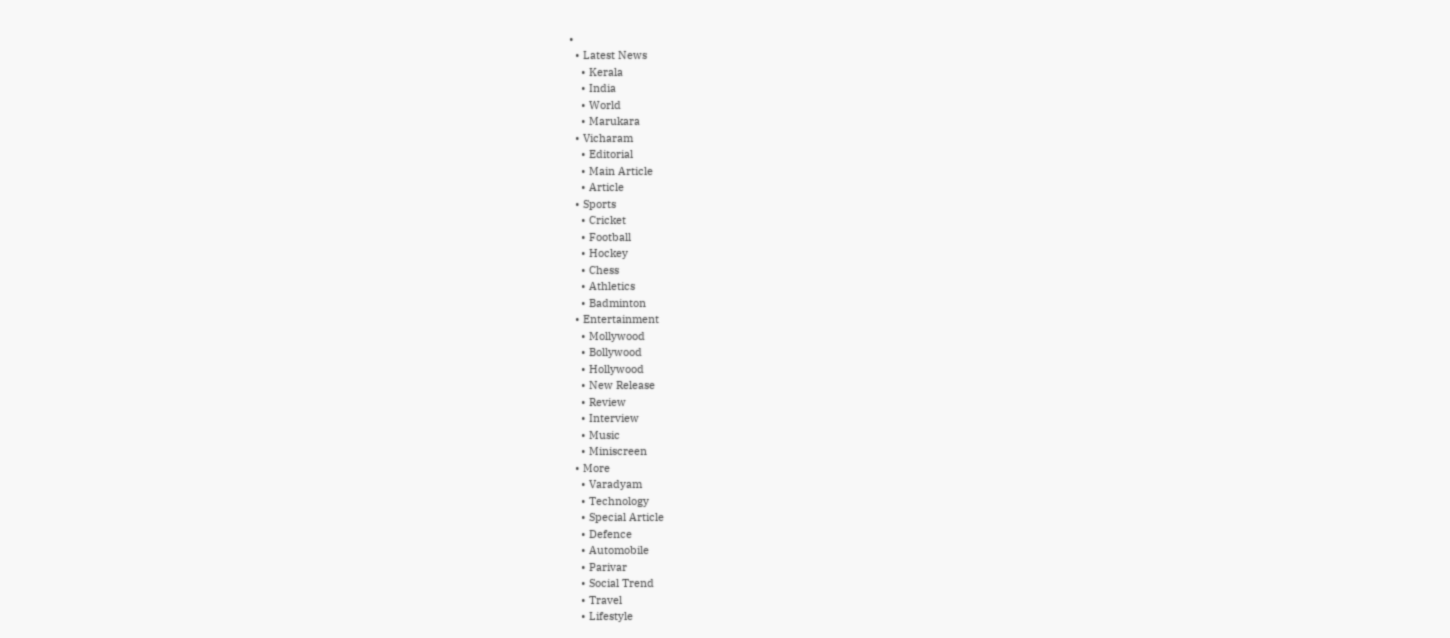•
  • Latest News
    • Kerala
    • India
    • World
    • Marukara
  • Vicharam
    • Editorial
    • Main Article
    • Article
  • Sports
    • Cricket
    • Football
    • Hockey
    • Chess
    • Athletics
    • Badminton
  • Entertainment
    • Mollywood
    • Bollywood
    • Hollywood
    • New Release
    • Review
    • Interview
    • Music
    • Miniscreen
  • More
    • Varadyam
    • Technology
    • Special Article
    • Defence
    • Automobile
    • Parivar
    • Social Trend
    • Travel
    • Lifestyle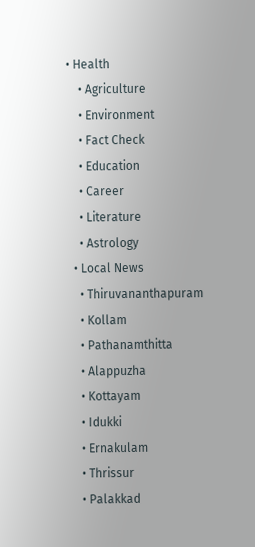• Health
    • Agriculture
    • Environment
    • Fact Check
    • Education
    • Career
    • Literature
    • Astrology
  • Local News
    • Thiruvananthapuram
    • Kollam
    • Pathanamthitta
    • Alappuzha
    • Kottayam
    • Idukki
    • Ernakulam
    • Thrissur
    • Palakkad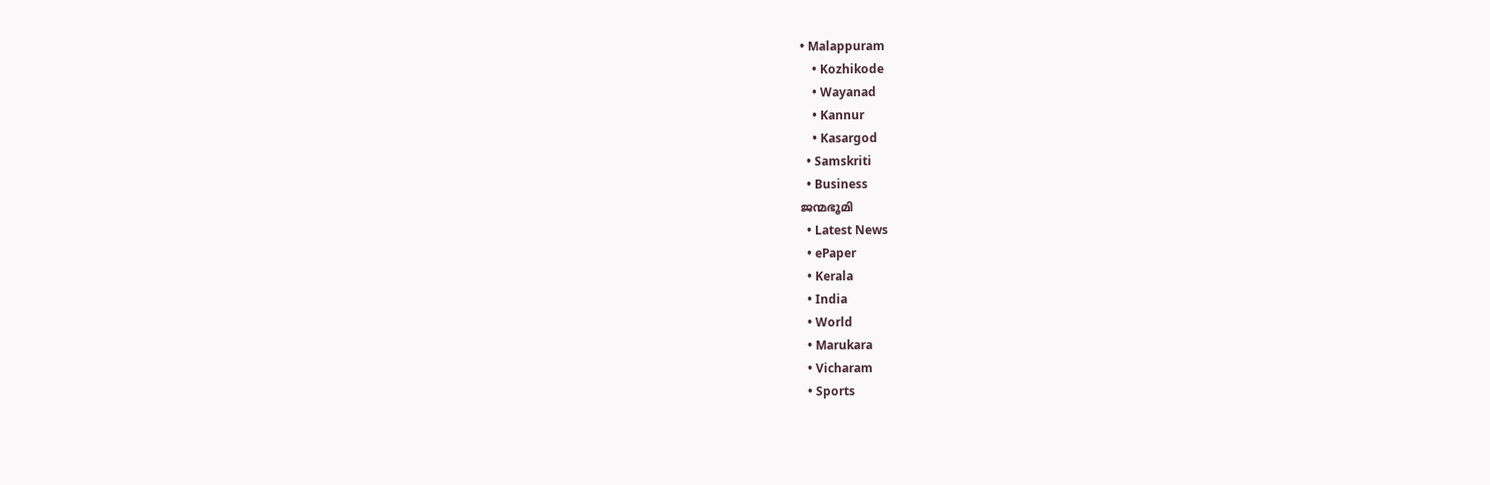• Malappuram
    • Kozhikode
    • Wayanad
    • Kannur
    • Kasargod
  • Samskriti
  • Business
ജന്മഭൂമി
  • Latest News
  • ePaper
  • Kerala
  • India
  • World
  • Marukara
  • Vicharam
  • Sports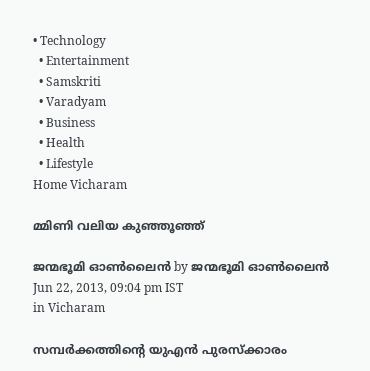• Technology
  • Entertainment
  • Samskriti
  • Varadyam
  • Business
  • Health
  • Lifestyle
Home Vicharam

മ്മിണി വലിയ കുഞ്ഞൂഞ്ഞ്‌

ജന്മഭൂമി ഓണ്‍ലൈന്‍ by ജന്മഭൂമി ഓണ്‍ലൈന്‍
Jun 22, 2013, 09:04 pm IST
in Vicharam

സമ്പര്‍ക്കത്തിന്റെ യുഎന്‍ പുരസ്ക്കാരം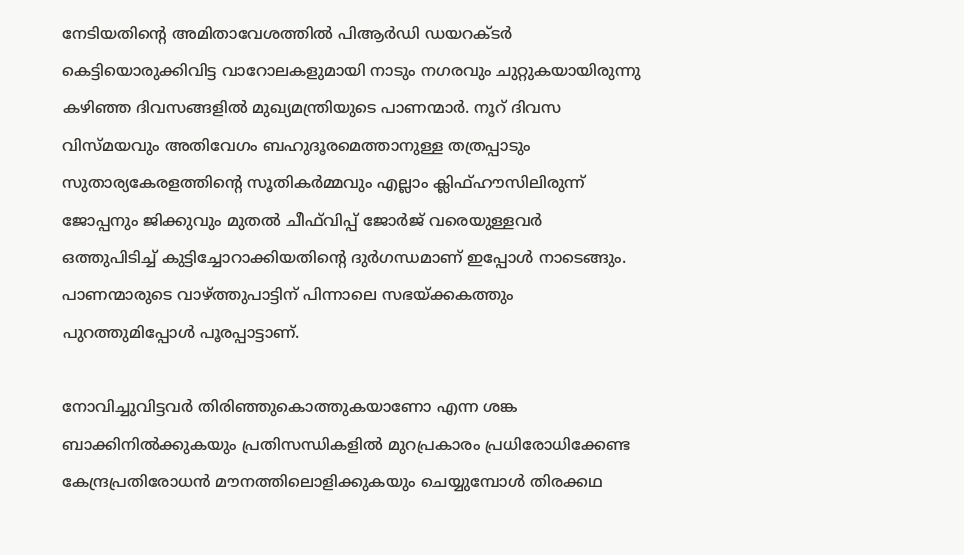നേടിയതിന്റെ അമിതാവേശത്തില്‍ പിആര്‍ഡി ഡയറക്ടര്‍ കെട്ടിയൊരുക്കിവിട്ട വാറോലകളുമായി നാടും നഗരവും ചുറ്റുകയായിരുന്നു കഴിഞ്ഞ ദിവസങ്ങളില്‍ മുഖ്യമന്ത്രിയുടെ പാണന്മാര്‍. നൂറ്‌ ദിവസ വിസ്മയവും അതിവേഗം ബഹുദൂരമെത്താനുള്ള തത്രപ്പാടും സുതാര്യകേരളത്തിന്റെ സൂതികര്‍മ്മവും എല്ലാം ക്ലിഫ്ഹൗസിലിരുന്ന്‌ ജോപ്പനും ജിക്കുവും മുതല്‍ ചീഫ്‌വിപ്പ്‌ ജോര്‍ജ്‌ വരെയുള്ളവര്‍ ഒത്തുപിടിച്ച്‌ കുട്ടിച്ചോറാക്കിയതിന്റെ ദുര്‍ഗന്ധമാണ്‌ ഇപ്പോള്‍ നാടെങ്ങും. പാണന്മാരുടെ വാഴ്‌ത്തുപാട്ടിന്‌ പിന്നാലെ സഭയ്‌ക്കകത്തും പുറത്തുമിപ്പോള്‍ പൂരപ്പാട്ടാണ്‌.

നോവിച്ചുവിട്ടവര്‍ തിരിഞ്ഞുകൊത്തുകയാണോ എന്ന ശങ്ക ബാക്കിനില്‍ക്കുകയും പ്രതിസന്ധികളില്‍ മുറപ്രകാരം പ്രധിരോധിക്കേണ്ട കേന്ദ്രപ്രതിരോധന്‍ മൗനത്തിലൊളിക്കുകയും ചെയ്യുമ്പോള്‍ തിരക്കഥ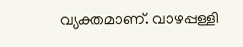വ്യക്തമാണ്‌. വാഴപ്പള്ളി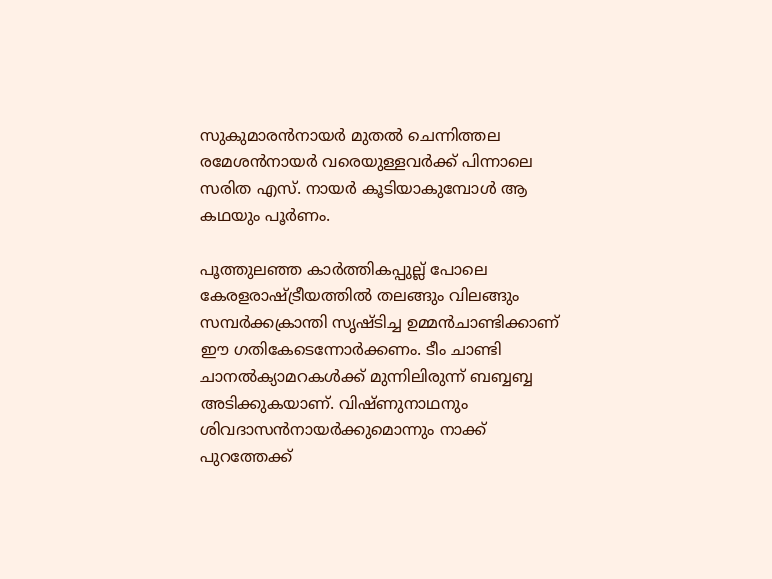സുകുമാരന്‍നായര്‍ മുതല്‍ ചെന്നിത്തല രമേശന്‍നായര്‍ വരെയുള്ളവര്‍ക്ക്‌ പിന്നാലെ സരിത എസ്‌. നായര്‍ കൂടിയാകുമ്പോള്‍ ആ കഥയും പൂര്‍ണം.

പൂത്തുലഞ്ഞ കാര്‍ത്തികപ്പുല്ല്‌ പോലെ കേരളരാഷ്‌ട്രീയത്തില്‍ തലങ്ങും വിലങ്ങും സമ്പര്‍ക്കക്രാന്തി സൃഷ്ടിച്ച ഉമ്മന്‍ചാണ്ടിക്കാണ്‌ ഈ ഗതികേടെന്നോര്‍ക്കണം. ടീം ചാണ്ടി ചാനല്‍ക്യാമറകള്‍ക്ക്‌ മുന്നിലിരുന്ന്‌ ബബ്ബബ്ബ അടിക്കുകയാണ്‌. വിഷ്ണുനാഥനും ശിവദാസന്‍നായര്‍ക്കുമൊന്നും നാക്ക്‌ പുറത്തേക്ക്‌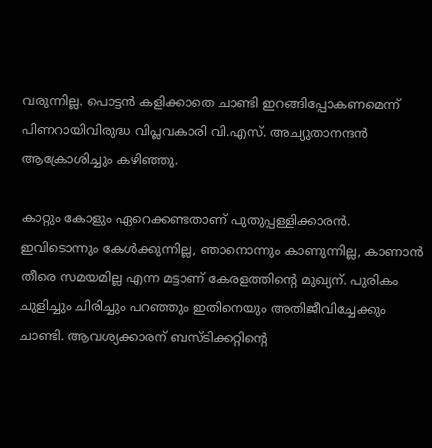വരുന്നില്ല. പൊട്ടന്‍ കളിക്കാതെ ചാണ്ടി ഇറങ്ങിപ്പോകണമെന്ന്‌ പിണറായിവിരുദ്ധ വിപ്ലവകാരി വി.എസ്‌. അച്യുതാനന്ദന്‍ ആക്രോശിച്ചും കഴിഞ്ഞു.

കാറ്റും കോളും ഏറെക്കണ്ടതാണ്‌ പുതുപ്പള്ളിക്കാരന്‍. ഇവിടൊന്നും കേള്‍ക്കുന്നില്ല, ഞാനൊന്നും കാണുന്നില്ല, കാണാന്‍ തീരെ സമയമില്ല എന്ന മട്ടാണ്‌ കേരളത്തിന്റെ മുഖ്യന്‌. പുരികം ചുളിച്ചും ചിരിച്ചും പറഞ്ഞും ഇതിനെയും അതിജീവിച്ചേക്കും ചാണ്ടി. ആവശ്യക്കാരന്‌ ബസ്ടിക്കറ്റിന്റെ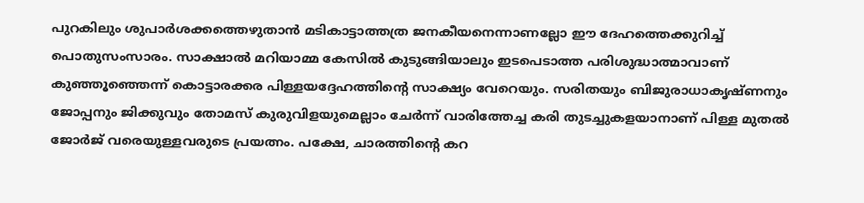പുറകിലും ശുപാര്‍ശക്കത്തെഴുതാന്‍ മടികാട്ടാത്തത്ര ജനകീയനെന്നാണല്ലോ ഈ ദേഹത്തെക്കുറിച്ച്‌ പൊതുസംസാരം. സാക്ഷാല്‍ മറിയാമ്മ കേസില്‍ കുടുങ്ങിയാലും ഇടപെടാത്ത പരിശുദ്ധാത്മാവാണ്‌ കുഞ്ഞൂഞ്ഞെന്ന്‌ കൊട്ടാരക്കര പിള്ളയദ്ദേഹത്തിന്റെ സാക്ഷ്യം വേറെയും. സരിതയും ബിജുരാധാകൃഷ്ണനും ജോപ്പനും ജിക്കുവും തോമസ്‌ കുരുവിളയുമെല്ലാം ചേര്‍ന്ന്‌ വാരിത്തേച്ച കരി തുടച്ചുകളയാനാണ്‌ പിള്ള മുതല്‍ ജോര്‍ജ്‌ വരെയുള്ളവരുടെ പ്രയത്നം. പക്ഷേ, ചാരത്തിന്റെ കറ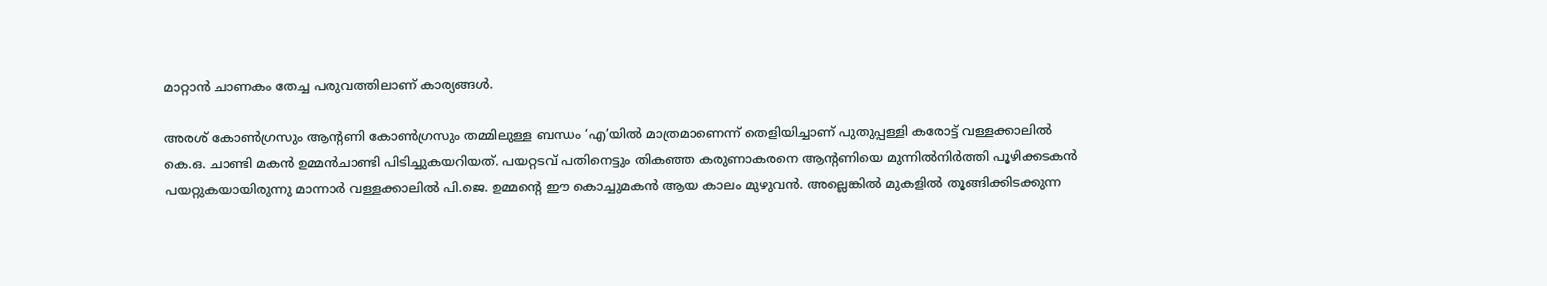മാറ്റാന്‍ ചാണകം തേച്ച പരുവത്തിലാണ്‌ കാര്യങ്ങള്‍.

അരശ്‌ കോണ്‍ഗ്രസും ആന്റണി കോണ്‍ഗ്രസും തമ്മിലുള്ള ബന്ധം ‘എ’യില്‍ മാത്രമാണെന്ന്‌ തെളിയിച്ചാണ്‌ പുതുപ്പള്ളി കരോട്ട്‌ വള്ളക്കാലില്‍ കെ.ഒ. ചാണ്ടി മകന്‍ ഉമ്മന്‍ചാണ്ടി പിടിച്ചുകയറിയത്‌. പയറ്റടവ്‌ പതിനെട്ടും തികഞ്ഞ കരുണാകരനെ ആന്റണിയെ മുന്നില്‍നിര്‍ത്തി പൂഴിക്കടകന്‍ പയറ്റുകയായിരുന്നു മാന്നാര്‍ വള്ളക്കാലില്‍ പി.ജെ. ഉമ്മന്റെ ഈ കൊച്ചുമകന്‍ ആയ കാലം മുഴുവന്‍. അല്ലെങ്കില്‍ മുകളില്‍ തൂങ്ങിക്കിടക്കുന്ന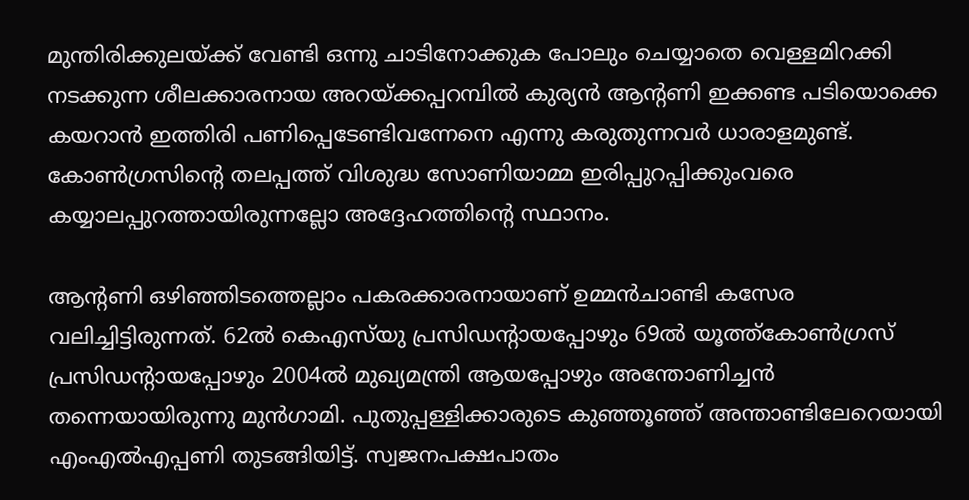മുന്തിരിക്കുലയ്‌ക്ക്‌ വേണ്ടി ഒന്നു ചാടിനോക്കുക പോലും ചെയ്യാതെ വെള്ളമിറക്കി നടക്കുന്ന ശീലക്കാരനായ അറയ്‌ക്കപ്പറമ്പില്‍ കുര്യന്‍ ആന്റണി ഇക്കണ്ട പടിയൊക്കെ കയറാന്‍ ഇത്തിരി പണിപ്പെടേണ്ടിവന്നേനെ എന്നു കരുതുന്നവര്‍ ധാരാളമുണ്ട്‌. കോണ്‍ഗ്രസിന്റെ തലപ്പത്ത്‌ വിശുദ്ധ സോണിയാമ്മ ഇരിപ്പുറപ്പിക്കുംവരെ കയ്യാലപ്പുറത്തായിരുന്നല്ലോ അദ്ദേഹത്തിന്റെ സ്ഥാനം.

ആന്റണി ഒഴിഞ്ഞിടത്തെല്ലാം പകരക്കാരനായാണ്‌ ഉമ്മന്‍ചാണ്ടി കസേര വലിച്ചിട്ടിരുന്നത്‌. 62ല്‍ കെഎസ്‌യു പ്രസിഡന്റായപ്പോഴും 69ല്‍ യൂത്ത്കോണ്‍ഗ്രസ്‌ പ്രസിഡന്റായപ്പോഴും 2004ല്‍ മുഖ്യമന്ത്രി ആയപ്പോഴും അന്തോണിച്ചന്‍ തന്നെയായിരുന്നു മുന്‍ഗാമി. പുതുപ്പള്ളിക്കാരുടെ കുഞ്ഞൂഞ്ഞ്‌ അന്താണ്ടിലേറെയായി എംഎല്‍എപ്പണി തുടങ്ങിയിട്ട്‌. സ്വജനപക്ഷപാതം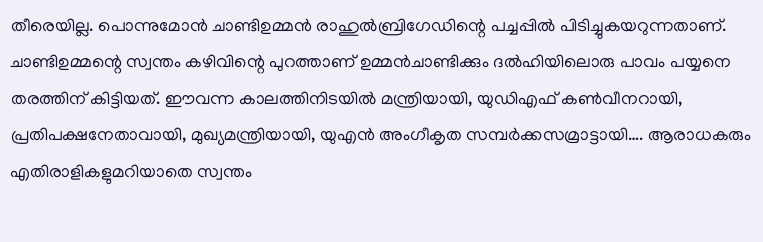തീരെയില്ല. പൊന്നുമോന്‍ ചാണ്ടിഉമ്മന്‍ രാഹുല്‍ബ്രിഗേഡിന്റെ പച്ചപ്പില്‍ പിടിച്ചുകയറുന്നതാണ്‌.
ചാണ്ടിഉമ്മന്റെ സ്വന്തം കഴിവിന്റെ പുറത്താണ്‌ ഉമ്മന്‍ചാണ്ടിക്കും ദല്‍ഹിയിലൊരു പാവം പയ്യനെ തരത്തിന്‌ കിട്ടിയത്‌. ഈവന്ന കാലത്തിനിടയില്‍ മന്ത്രിയായി, യുഡിഎഫ്‌ കണ്‍വീനറായി, പ്രതിപക്ഷനേതാവായി, മുഖ്യമന്ത്രിയായി, യുഎന്‍ അംഗീകൃത സമ്പര്‍ക്കസമ്രാട്ടായി…. ആരാധകരും എതിരാളികളുമറിയാതെ സ്വന്തം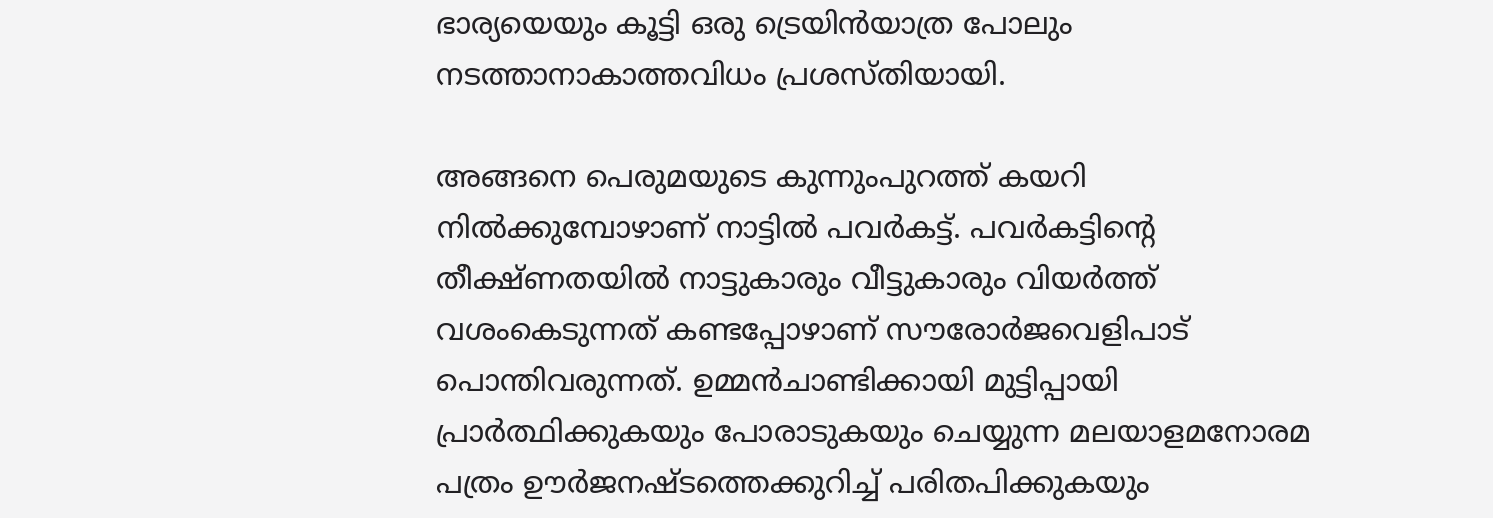ഭാര്യയെയും കൂട്ടി ഒരു ട്രെയിന്‍യാത്ര പോലും നടത്താനാകാത്തവിധം പ്രശസ്തിയായി.

അങ്ങനെ പെരുമയുടെ കുന്നുംപുറത്ത്‌ കയറി നില്‍ക്കുമ്പോഴാണ്‌ നാട്ടില്‍ പവര്‍കട്ട്‌. പവര്‍കട്ടിന്റെ തീക്ഷ്ണതയില്‍ നാട്ടുകാരും വീട്ടുകാരും വിയര്‍ത്ത്‌ വശംകെടുന്നത്‌ കണ്ടപ്പോഴാണ്‌ സൗരോര്‍ജവെളിപാട്‌ പൊന്തിവരുന്നത്‌. ഉമ്മന്‍ചാണ്ടിക്കായി മുട്ടിപ്പായി പ്രാര്‍ത്ഥിക്കുകയും പോരാടുകയും ചെയ്യുന്ന മലയാളമനോരമ പത്രം ഊര്‍ജനഷ്ടത്തെക്കുറിച്ച്‌ പരിതപിക്കുകയും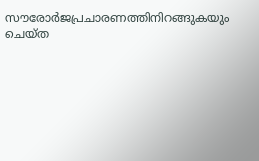സൗരോര്‍ജപ്രചാരണത്തിനിറങ്ങുകയും ചെയ്ത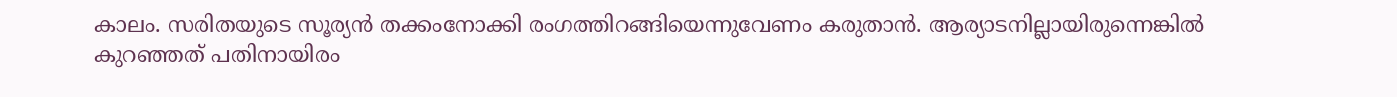കാലം. സരിതയുടെ സൂര്യന്‍ തക്കംനോക്കി രംഗത്തിറങ്ങിയെന്നുവേണം കരുതാന്‍. ആര്യാടനില്ലായിരുന്നെങ്കില്‍ കുറഞ്ഞത്‌ പതിനായിരം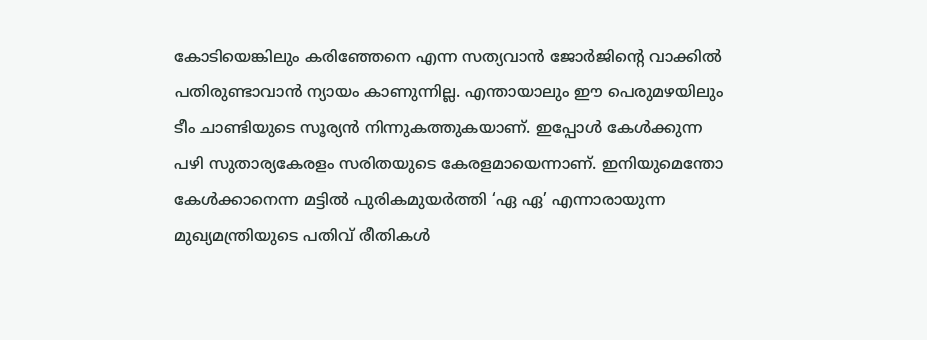കോടിയെങ്കിലും കരിഞ്ഞേനെ എന്ന സത്യവാന്‍ ജോര്‍ജിന്റെ വാക്കില്‍ പതിരുണ്ടാവാന്‍ ന്യായം കാണുന്നില്ല. എന്തായാലും ഈ പെരുമഴയിലും ടീം ചാണ്ടിയുടെ സൂര്യന്‍ നിന്നുകത്തുകയാണ്‌. ഇപ്പോള്‍ കേള്‍ക്കുന്ന പഴി സുതാര്യകേരളം സരിതയുടെ കേരളമായെന്നാണ്‌. ഇനിയുമെന്തോ കേള്‍ക്കാനെന്ന മട്ടില്‍ പുരികമുയര്‍ത്തി ‘ഏ ഏ’ എന്നാരായുന്ന മുഖ്യമന്ത്രിയുടെ പതിവ്‌ രീതികള്‍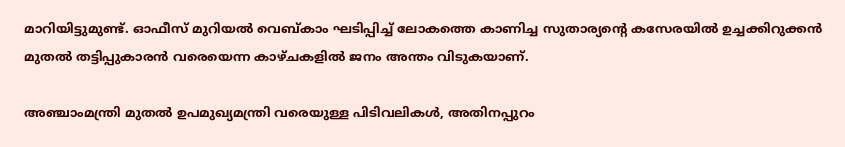മാറിയിട്ടുമുണ്ട്‌. ഓഫീസ്‌ മുറിയല്‍ വെബ്കാം ഘടിപ്പിച്ച്‌ ലോകത്തെ കാണിച്ച സുതാര്യന്റെ കസേരയില്‍ ഉച്ചക്കിറുക്കന്‍ മുതല്‍ തട്ടിപ്പുകാരന്‍ വരെയെന്ന കാഴ്ചകളില്‍ ജനം അന്തം വിടുകയാണ്‌.

അഞ്ചാംമന്ത്രി മുതല്‍ ഉപമുഖ്യമന്ത്രി വരെയുള്ള പിടിവലികള്‍, അതിനപ്പുറം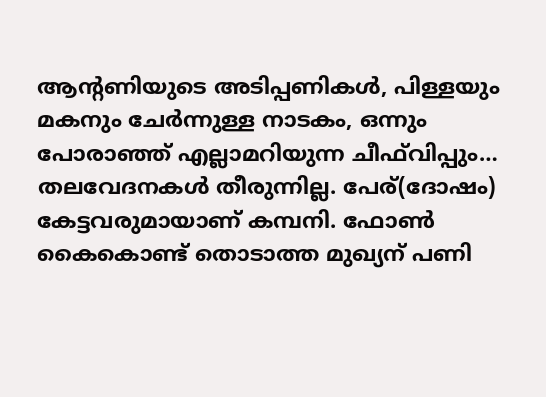ആന്റണിയുടെ അടിപ്പണികള്‍, പിള്ളയും മകനും ചേര്‍ന്നുള്ള നാടകം, ഒന്നും പോരാഞ്ഞ്‌ എല്ലാമറിയുന്ന ചീഫ്‌വിപ്പും… തലവേദനകള്‍ തീരുന്നില്ല. പേര്‌(ദോഷം) കേട്ടവരുമായാണ്‌ കമ്പനി. ഫോണ്‍ കൈകൊണ്ട്‌ തൊടാത്ത മുഖ്യന്‌ പണി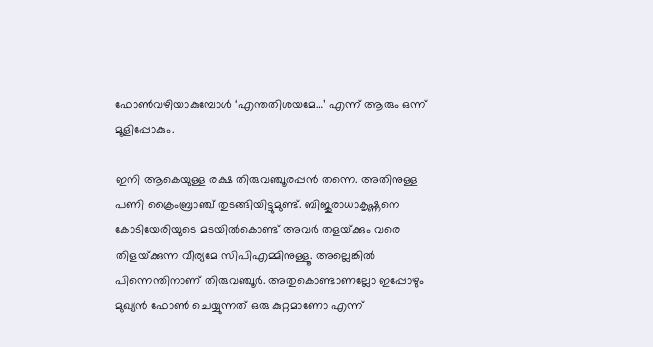ഫോണ്‍വഴിയാകുമ്പോള്‍ ‘എന്തതിശയമേ…’ എന്ന്‌ ആരും ഒന്ന്‌ മൂളിപ്പോകും.

ഇനി ആകെയുള്ള രക്ഷ തിരുവഞ്ചൂരപ്പന്‍ തന്നെ. അതിനുള്ള പണി ക്രൈംബ്രാഞ്ച്‌ തുടങ്ങിയിട്ടുമുണ്ട്‌. ബിജുരാധാകൃഷ്ണനെ കോടിയേരിയുടെ മടയില്‍കൊണ്ട്‌ അവര്‍ തളയ്‌ക്കും വരെ തിളയ്‌ക്കുന്ന വീര്യമേ സിപിഎമ്മിനുള്ളൂ. അല്ലെങ്കില്‍ പിന്നെന്തിനാണ്‌ തിരുവഞ്ചൂര്‍. അതുകൊണ്ടാണല്ലോ ഇപ്പോഴും മുഖ്യന്‍ ഫോണ്‍ ചെയ്യുന്നത്‌ ഒരു കുറ്റമാണോ എന്ന്‌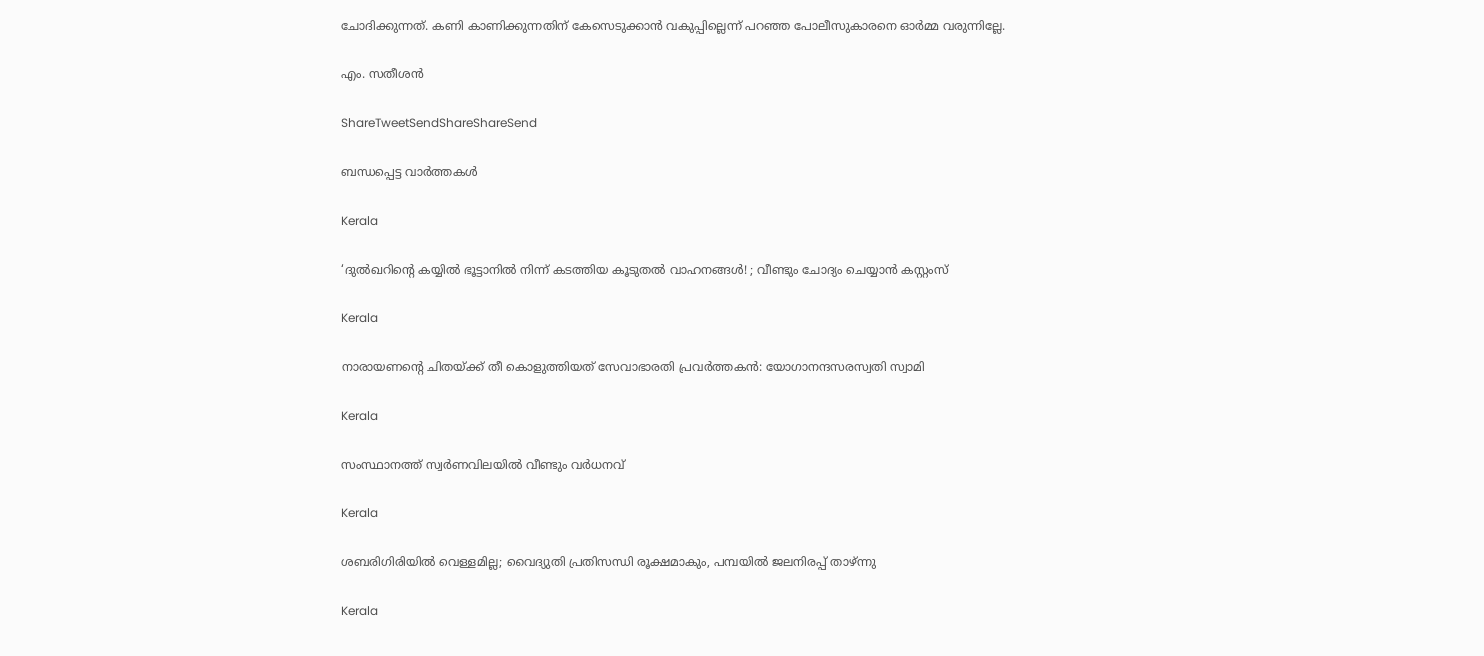ചോദിക്കുന്നത്‌. കണി കാണിക്കുന്നതിന്‌ കേസെടുക്കാന്‍ വകുപ്പില്ലെന്ന്‌ പറഞ്ഞ പോലീസുകാരനെ ഓര്‍മ്മ വരുന്നില്ലേ.

എം. സതീശന്‍

ShareTweetSendShareShareSend

ബന്ധപ്പെട്ട വാര്‍ത്തകള്‍

Kerala

‘ദുല്‍ഖറിന്റെ കയ്യില്‍ ഭൂട്ടാനില്‍ നിന്ന് കടത്തിയ കൂടുതല്‍ വാഹനങ്ങള്‍! ; വീണ്ടും ചോദ്യം ചെയ്യാൻ കസ്റ്റംസ്

Kerala

നാരായണന്റെ ചിതയ്‌ക്ക് തീ കൊളുത്തിയത് സേവാഭാരതി പ്രവര്‍ത്തകന്‍: യോഗാനന്ദസരസ്വതി സ്വാമി

Kerala

സംസ്ഥാനത്ത് സ്വർണവിലയിൽ വീണ്ടും വർധനവ്

Kerala

ശബരിഗിരിയില്‍ വെള്ളമില്ല; വൈദ്യുതി പ്രതിസന്ധി രൂക്ഷമാകും, പമ്പയില്‍ ജലനിരപ്പ് താഴ്ന്നു

Kerala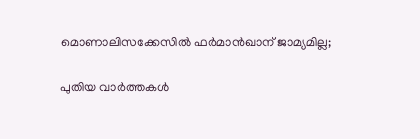മൊണാലിസക്കേസില്‍ ഫര്‍മാന്‍ഖാന് ജാമ്യമില്ല;

പുതിയ വാര്‍ത്തകള്‍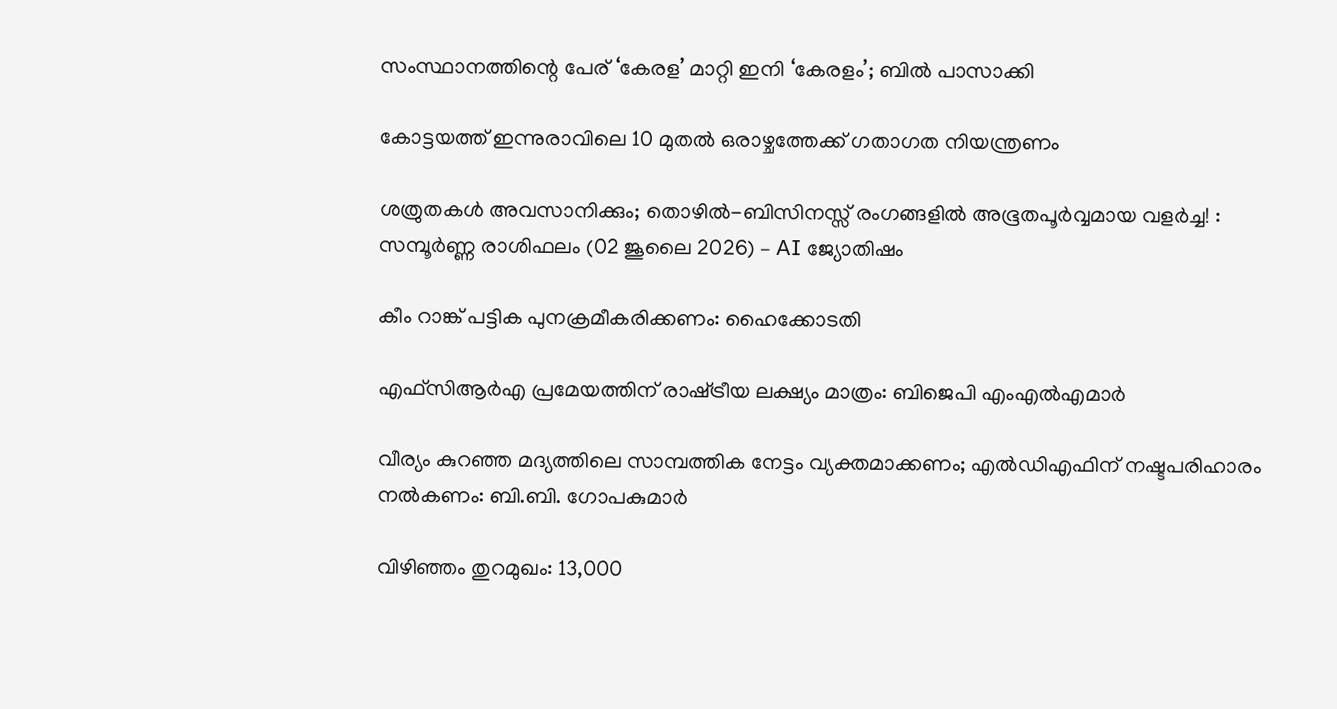സംസ്ഥാനത്തിന്റെ പേര് ‘കേരള’ മാറ്റി ഇനി ‘കേരളം’; ബില്‍ പാസാക്കി

കോട്ടയത്ത് ഇന്നുരാവിലെ 10 മുതല്‍ ഒരാഴ്ചത്തേക്ക് ഗതാഗത നിയന്ത്രണം

ശത്രുതകൾ അവസാനിക്കും; തൊഴിൽ-ബിസിനസ്സ് രംഗങ്ങളിൽ അഭൂതപൂർവ്വമായ വളർച്ച! : സമ്പൂർണ്ണ രാശിഫലം (02 ജൂലൈ 2026) – AI ജ്യോതിഷം

കീം റാങ്ക് പട്ടിക പുനക്രമീകരിക്കണം: ഹൈക്കോടതി

എഫ്‌സിആര്‍എ പ്രമേയത്തിന് രാഷ്‌ട്രീയ ലക്ഷ്യം മാത്രം: ബിജെപി എംഎല്‍എമാര്‍

വീര്യം കുറഞ്ഞ മദ്യത്തിലെ സാമ്പത്തിക നേട്ടം വ്യക്തമാക്കണം; എല്‍ഡിഎഫിന് നഷ്ടപരിഹാരം നല്‍കണം: ബി.ബി. ഗോപകുമാര്‍

വിഴിഞ്ഞം തുറമുഖം: 13,000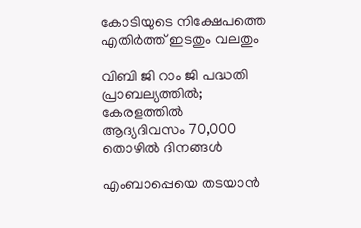കോടിയുടെ നിക്ഷേപത്തെ എതിര്‍ത്ത് ഇടതും വലതും

വിബി ജി റാം ജി പദ്ധതി പ്രാബല്യത്തില്‍; കേരളത്തില്‍ ആദ്യദിവസം 70,000 തൊഴില്‍ ദിനങ്ങള്‍

എംബാപ്പെയെ തടയാന്‍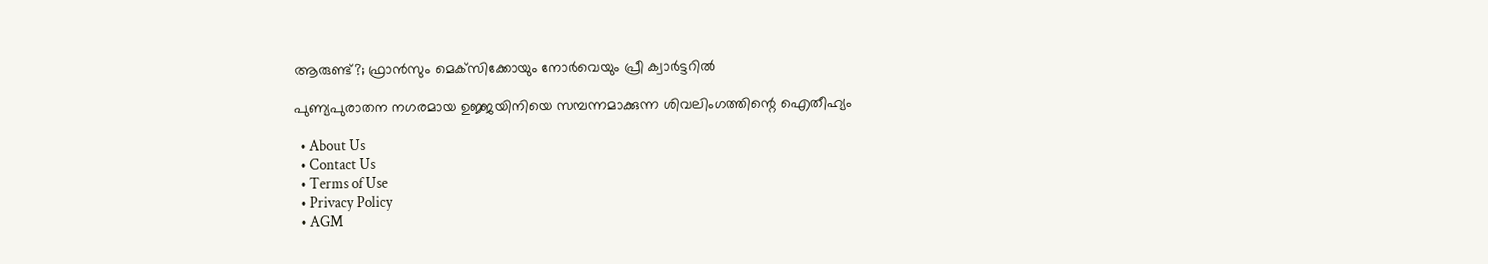ആരുണ്ട്?; ഫ്രാന്‍സും മെക്‌സിക്കോയും നോര്‍വെയും പ്രീ ക്വാര്‍ട്ടറില്‍

പുണ്യപുരാതന നഗരമായ ഉജ്ജയിനിയെ സമ്പന്നമാക്കുന്ന ശിവലിംഗത്തിന്റെ ഐതീഹ്യം

  • About Us
  • Contact Us
  • Terms of Use
  • Privacy Policy
  • AGM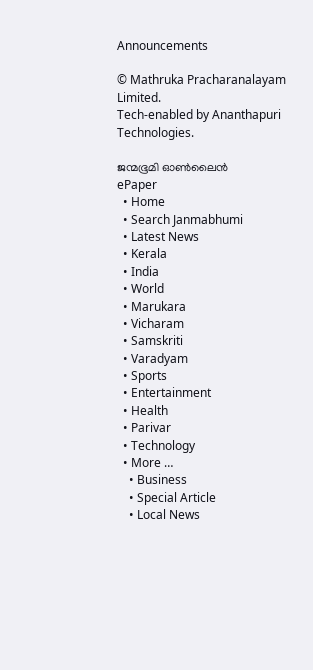Announcements

© Mathruka Pracharanalayam Limited.
Tech-enabled by Ananthapuri Technologies.

ജന്മഭൂമി ഓണ്‍ലൈന്‍
ePaper
  • Home
  • Search Janmabhumi
  • Latest News
  • Kerala
  • India
  • World
  • Marukara
  • Vicharam
  • Samskriti
  • Varadyam
  • Sports
  • Entertainment
  • Health
  • Parivar
  • Technology
  • More …
    • Business
    • Special Article
    • Local News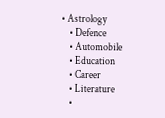• Astrology
    • Defence
    • Automobile
    • Education
    • Career
    • Literature
    •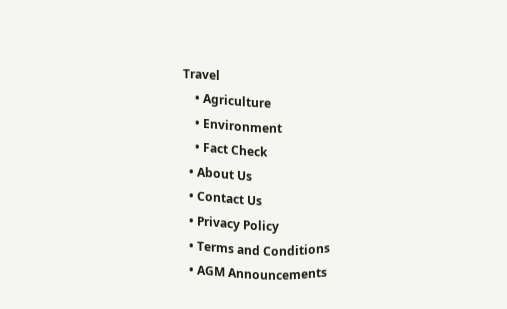Travel
    • Agriculture
    • Environment
    • Fact Check
  • About Us
  • Contact Us
  • Privacy Policy
  • Terms and Conditions
  • AGM Announcements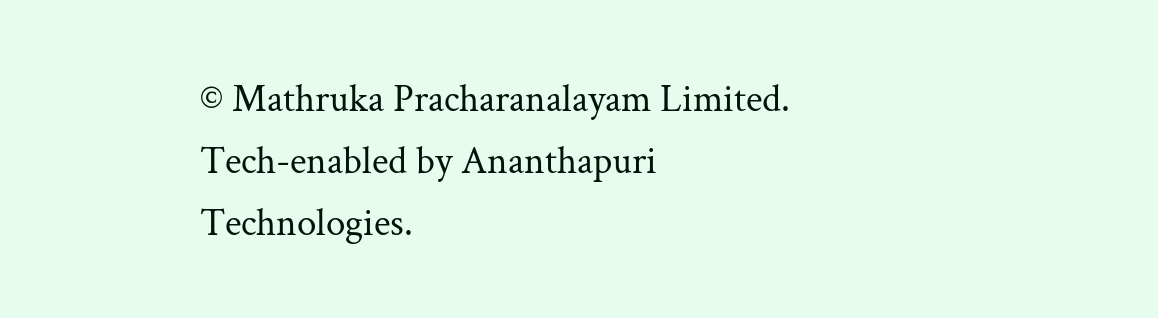© Mathruka Pracharanalayam Limited.
Tech-enabled by Ananthapuri Technologies.